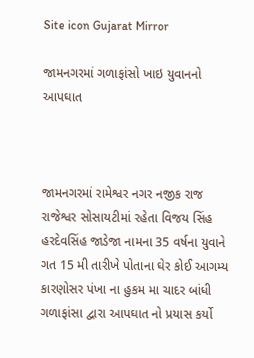Site icon Gujarat Mirror

જામનગરમાં ગળાફાંસો ખાઇ યુવાનનો આપઘાત



જામનગરમાં રામેશ્વર નગર નજીક રાજ રાજેશ્વર સોસાયટીમાં રહેતા વિજય સિંહ હરદેવસિંહ જાડેજા નામના 35 વર્ષના યુવાને ગત 15 મી તારીખે પોતાના ઘેર કોઈ આગમ્ય કારણોસર પંખા ના હુકમ મા ચાદર બાંધી ગળાફાંસા દ્વારા આપઘાત નો પ્રયાસ કર્યો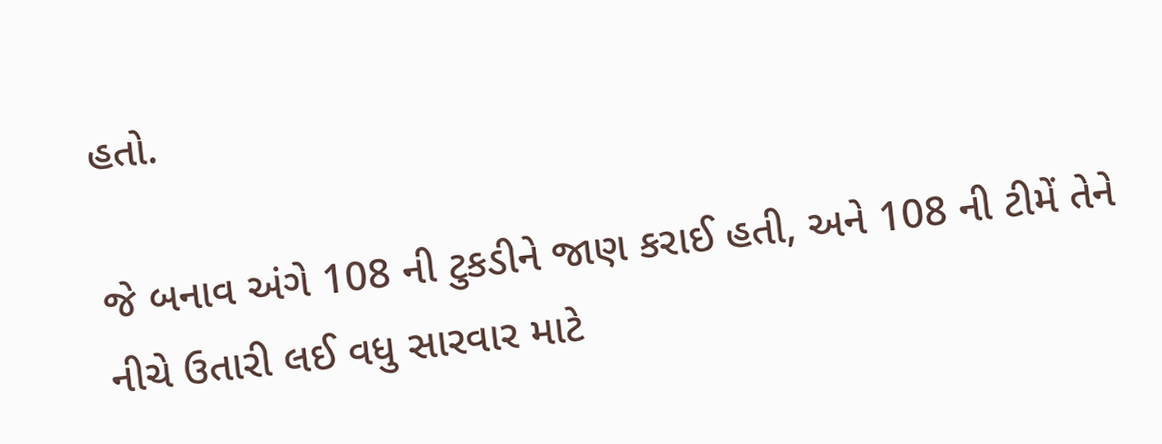હતો.

જે બનાવ અંગે 108 ની ટુકડીને જાણ કરાઈ હતી, અને 108 ની ટીમેં તેને નીચે ઉતારી લઈ વધુ સારવાર માટે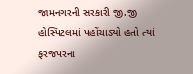જામનગરની સરકારી જી.જી હોસ્પિટલમાં પહોંચાડ્યો હતો ત્યાં ફરજપરના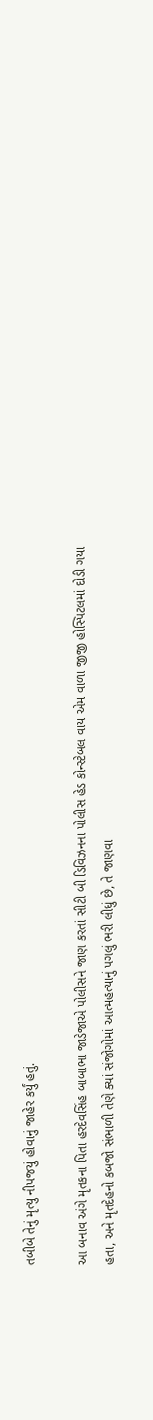તબીબે તેનું મૃત્યુ નીપજયું હોવાનું જાહેર કર્યું હતું.

આ બનાવ અંગે મૃતકના પિતા હરદેવસિંહ બાબાભા જાડેજાએ પોલીસને જાણ કરતાં સીટી બી ડિવિઝનના પોલીસ હેડ કોન્સ્ટેબલ વાય એમ વાળા જીજી હોસ્પિટલમાં દોડી ગયા હતા, અને મૃતદેહનો કબજો સંભાળી તેણે ક્યાં સંજોગોમાં આત્મહત્યાનું પગલું ભરી લીધું છે, તે જાણવા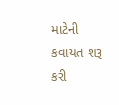માટેની કવાયત શરૂ કરી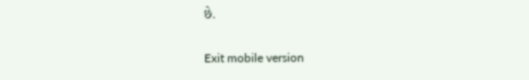છે.

Exit mobile version